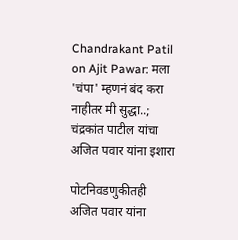Chandrakant Patil on Ajit Pawar: मला 'चंपा' म्हणनं बंद करा नाहीतर मी सुद्धा..; चंद्रकांत पाटील यांचा अजित पवार यांना इशारा

पोटनिवडणुकीतही अजित पवार यांना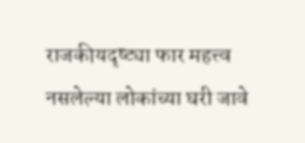राजकीयदृष्ट्या फार महत्त्व नसलेल्या लोकांच्या घरी जावे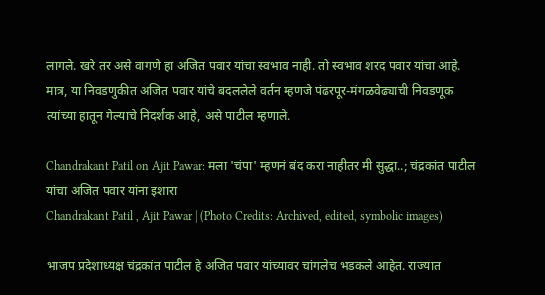लागले. खरे तर असे वागणे हा अजित पवार यांचा स्वभाव नाही. तो स्वभाव शरद पवार यांचा आहे. मात्र, या निवडणुकीत अजित पवार यांचे बदललेले वर्तन म्हणजे पंढरपूर-मंगळवेढ्याची निवडणूक त्यांच्या हातून गेल्याचे निदर्शक आहे, असे पाटील म्हणाले.

Chandrakant Patil on Ajit Pawar: मला 'चंपा' म्हणनं बंद करा नाहीतर मी सुद्धा..; चंद्रकांत पाटील यांचा अजित पवार यांना इशारा
Chandrakant Patil , Ajit Pawar | (Photo Credits: Archived, edited, symbolic images)

भाजप प्रदेशाध्यक्ष चंद्रकांत पाटील हे अजित पवार यांच्यावर चांगलेच भडकले आहेत. राज्यात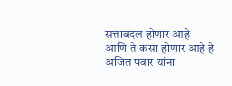सत्ताबदल होणार आहे आणि ते कसा होणार आहे हे अजित पवार यांना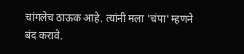चांगलेच ठाऊक आहे. त्यांनी मला 'चंपा' म्हणने बंद करावे.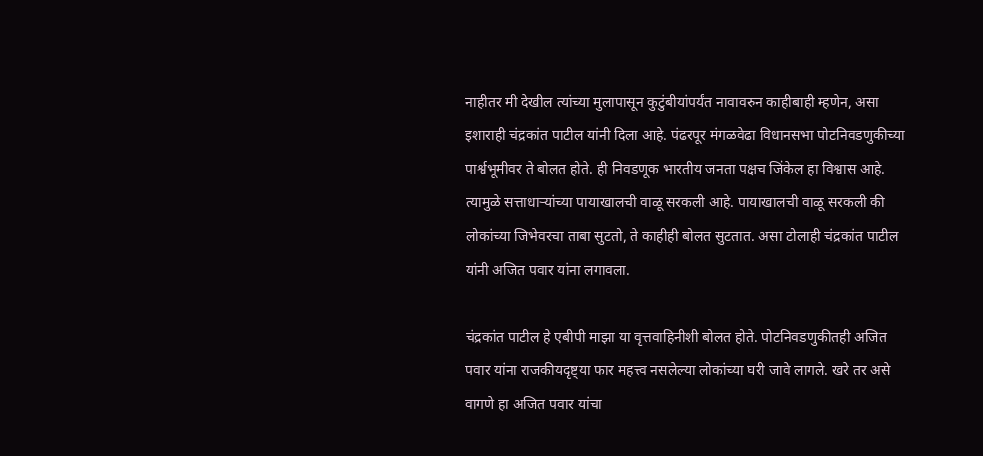नाहीतर मी देखील त्यांच्या मुलापासून कुटुंबीयांपर्यंत नावावरुन काहीबाही म्हणेन, असा इशाराही चंद्रकांत पाटील यांनी दिला आहे. पंढरपूर मंगळवेढा विधानसभा पोटनिवडणुकीच्या पार्श्वभूमीवर ते बोलत होते. ही निवडणूक भारतीय जनता पक्षच जिंकेल हा विश्वास आहे. त्यामुळे सत्ताधाऱ्यांच्या पायाखालची वाळू सरकली आहे. पायाखालची वाळू सरकली की लोकांच्या जिभेवरचा ताबा सुटतो, ते काहीही बोलत सुटतात. असा टोलाही चंद्रकांत पाटील यांनी अजित पवार यांना लगावला.

चंद्रकांत पाटील हे एबीपी माझा या वृत्तवाहिनीशी बोलत होते. पोटनिवडणुकीतही अजित पवार यांना राजकीयदृष्ट्या फार महत्त्व नसलेल्या लोकांच्या घरी जावे लागले. खरे तर असे वागणे हा अजित पवार यांचा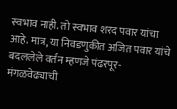स्वभाव नाही. तो स्वभाव शरद पवार यांचा आहे. मात्र, या निवडणुकीत अजित पवार यांचे बदललेले वर्तन म्हणजे पंढरपूर-मंगळवेढ्याची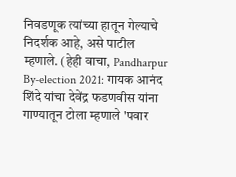निवडणूक त्यांच्या हातून गेल्याचे निदर्शक आहे, असे पाटील म्हणाले. (हेही वाचा, Pandharpur By-election 2021: गायक आनंद शिंदे यांचा देवेंद्र फडणवीस यांना गाण्यातून टोला म्हणाले 'पवार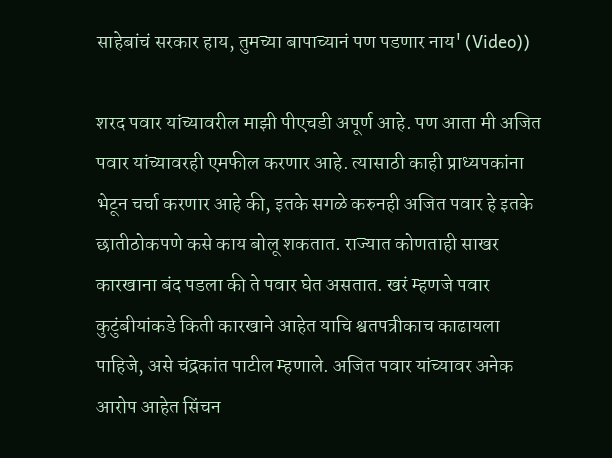साहेबांचं सरकार हाय, तुमच्या बापाच्यानं पण पडणार नाय' (Video))

शरद पवार यांच्यावरील माझी पीएचडी अपूर्ण आहे. पण आता मी अजित पवार यांच्यावरही एमफील करणार आहे. त्यासाठी काही प्राध्यपकांना भेटून चर्चा करणार आहे की, इतके सगळे करुनही अजित पवार हे इतके छातीठोकपणे कसे काय बोलू शकतात. राज्यात कोणताही साखर कारखाना बंद पडला की ते पवार घेत असतात. खरं म्हणजे पवार कुटुंबीयांकडे किती कारखाने आहेत याचि श्वतपत्रीकाच काढायला पाहिजे, असे चंद्रकांत पाटील म्हणाले. अजित पवार यांच्यावर अनेक आरोप आहेत सिंचन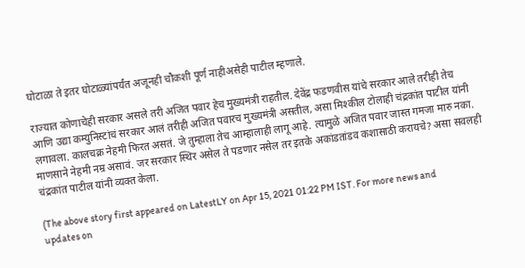घोटाळा ते इतर घोटाळ्यांपर्यंत अजूनही चौकशी पूर्ण नाहीअसेही पाटील म्हणाले.

राज्यात कोणाचेही सरकार असले तरी अजित पवार हेच मुख्यमंत्री राहतील. देवेंद्र फडणवीस यांचे सरकार आले तरीही तेच आणि उद्या कम्युनिस्टांचं सरकार आलं तरीही अजित पवारच मुख्यमंत्री असतील, असा मिश्कील टोलाही चंद्रकांत पाटील यांनी लगावला. कालचक्र नेहमी फिरत असतं. जे तुम्हाला तेच आम्हालाही लागू आहे. त्यामुळे अजित पवार जास्त गमजा मारु नका. माणसाने नेहमी नम्र असावं. जर सरकार स्थिर असेल ते पडणार नसेल तर इतके अकांडतांडव कशासाठी करायचे? असा सवलही चंद्रकांत पाटील यांनी व्यक्त केला.

(The above story first appeared on LatestLY on Apr 15, 2021 01:22 PM IST. For more news and updates on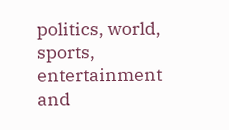politics, world, sports, entertainment and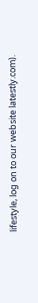lifestyle, log on to our website latestly.com).